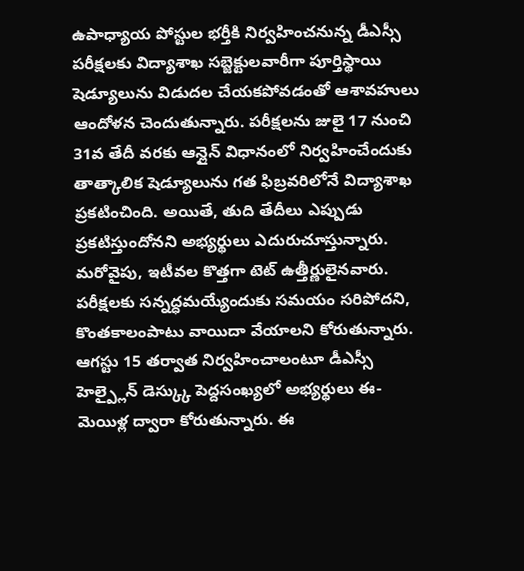ఉపాధ్యాయ పోస్టుల భర్తీకి నిర్వహించనున్న డీఎస్సీ పరీక్షలకు విద్యాశాఖ సబ్జెక్టులవారీగా పూర్తిస్థాయి షెడ్యూలును విడుదల చేయకపోవడంతో ఆశావహులు ఆందోళన చెందుతున్నారు. పరీక్షలను జులై 17 నుంచి 31వ తేదీ వరకు ఆన్లైన్ విధానంలో నిర్వహించేందుకు తాత్కాలిక షెడ్యూలును గత ఫిబ్రవరిలోనే విద్యాశాఖ ప్రకటించింది. అయితే, తుది తేదీలు ఎప్పుడు ప్రకటిస్తుందోనని అభ్యర్థులు ఎదురుచూస్తున్నారు. మరోవైపు, ఇటీవల కొత్తగా టెట్ ఉత్తీర్ణులైనవారు. పరీక్షలకు సన్నద్ధమయ్యేందుకు సమయం సరిపోదని, కొంతకాలంపాటు వాయిదా వేయాలని కోరుతున్నారు. ఆగస్టు 15 తర్వాత నిర్వహించాలంటూ డీఎస్సీ హెల్ప్లైన్ డెస్క్కు పెద్దసంఖ్యలో అభ్యర్థులు ఈ-మెయిళ్ల ద్వారా కోరుతున్నారు. ఈ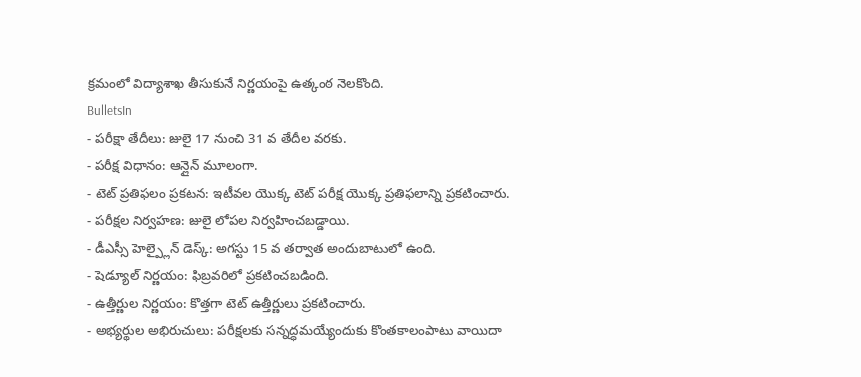క్రమంలో విద్యాశాఖ తీసుకునే నిర్ణయంపై ఉత్కంఠ నెలకొంది.
BulletsIn
- పరీక్షా తేదీలు: జులై 17 నుంచి 31 వ తేదీల వరకు.
- పరీక్ష విధానం: ఆన్లైన్ మూలంగా.
- టెట్ ప్రతిఫలం ప్రకటన: ఇటీవల యొక్క టెట్ పరీక్ష యొక్క ప్రతిఫలాన్ని ప్రకటించారు.
- పరీక్షల నిర్వహణ: జులై లోపల నిర్వహించబడ్డాయి.
- డీఎస్సీ హెల్ప్లైన్ డెస్క్: అగస్టు 15 వ తర్వాత అందుబాటులో ఉంది.
- షెడ్యూల్ నిర్ణయం: ఫిబ్రవరిలో ప్రకటించబడింది.
- ఉత్తీర్ణుల నిర్ణయం: కొత్తగా టెట్ ఉత్తీర్ణులు ప్రకటించారు.
- అభ్యర్థుల అభిరుచులు: పరీక్షలకు సన్నద్ధమయ్యేందుకు కొంతకాలంపాటు వాయిదా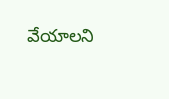వేయాలని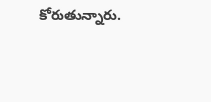కోరుతున్నారు.